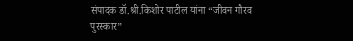संपादक डॉ.श्री.किशोर पाटील यांना “जीवन गौरव पुरस्कार”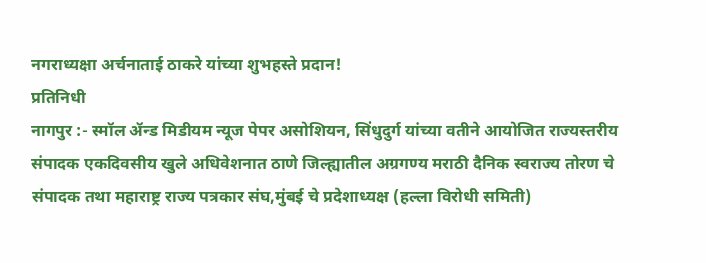नगराध्यक्षा अर्चनाताई ठाकरे यांच्या शुभहस्ते प्रदान!
प्रतिनिधी
नागपुर :- स्मॉल ॲन्ड मिडीयम न्यूज पेपर असोशियन, सिंधुदुर्ग यांच्या वतीने आयोजित राज्यस्तरीय संपादक एकदिवसीय खुले अधिवेशनात ठाणे जिल्ह्यातील अग्रगण्य मराठी दैनिक स्वराज्य तोरण चे संपादक तथा महाराष्ट्र राज्य पत्रकार संघ,मुंबई चे प्रदेशाध्यक्ष (हल्ला विरोधी समिती)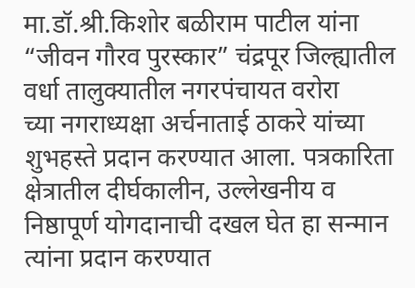मा.डॉ.श्री.किशोर बळीराम पाटील यांना “जीवन गौरव पुरस्कार” चंद्रपूर जिल्ह्यातील वर्धा तालुक्यातील नगरपंचायत वरोरा
च्या नगराध्यक्षा अर्चनाताई ठाकरे यांच्या शुभहस्ते प्रदान करण्यात आला. पत्रकारिता क्षेत्रातील दीर्घकालीन, उल्लेखनीय व निष्ठापूर्ण योगदानाची दखल घेत हा सन्मान त्यांना प्रदान करण्यात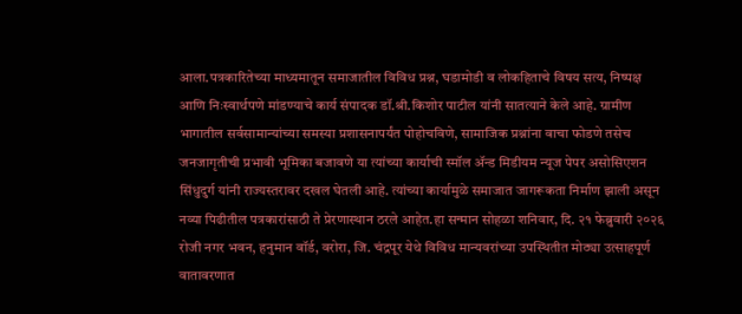आला.पत्रकारितेच्या माध्यमातून समाजातील विविध प्रश्न, घडामोडी व लोकहिताचे विषय सत्य, निष्पक्ष आणि निःस्वार्थपणे मांडण्याचे कार्य संपादक डॉ.श्री.किशोर पाटील यांनी सातत्याने केले आहे. ग्रामीण भागातील सर्वसामान्यांच्या समस्या प्रशासनापर्यंत पोहोचविणे, सामाजिक प्रश्नांना वाचा फोडणे तसेच जनजागृतीची प्रभावी भूमिका बजावणे या त्यांच्या कार्याची स्मॉल ॲन्ड मिडीयम न्यूज पेपर असोसिएशन सिंधुदुर्ग यांनी राज्यस्तरावर दखल घेतली आहे. त्यांच्या कार्यामुळे समाजात जागरूकता निर्माण झाली असून नव्या पिढीतील पत्रकारांसाठी ते प्रेरणास्थान ठरले आहेत.हा सन्मान सोहळा शनिवार, दि. २१ फेब्रुवारी २०२६ रोजी नगर भवन, हनुमान वॉर्ड, वरोरा, जि. चंद्रपूर येथे विविध मान्यवरांच्या उपस्थितीत मोठ्या उत्साहपूर्ण वातावरणात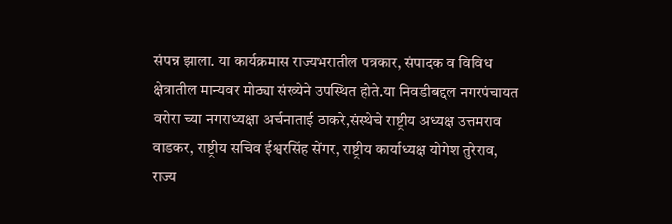संपन्न झाला. या कार्यक्रमास राज्यभरातील पत्रकार, संपादक व विविध क्षेत्रातील मान्यवर मोठ्या संख्येने उपस्थित होते.या निवडीबद्दल नगरपंचायत वरोरा च्या नगराध्यक्षा अर्चनाताई ठाकरे,संस्थेचे राष्ट्रीय अध्यक्ष उत्तमराव वाडकर, राष्ट्रीय सचिव ईश्वरसिंह सेंगर, राष्ट्रीय कार्याध्यक्ष योगेश तुरेराव, राज्य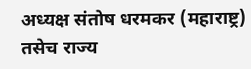अध्यक्ष संतोष धरमकर (महाराष्ट्र) तसेच राज्य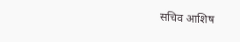सचिव आशिष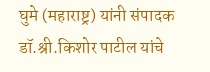घुमे (महाराष्ट्र) यांनी संपादक डॉ.श्री.किशोर पाटील यांचे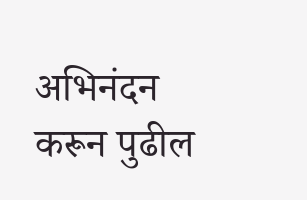अभिनंदन करून पुढील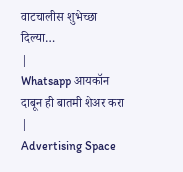वाटचालीस शुभेच्छा दिल्या…
|
Whatsapp आयकॉन दाबून ही बातमी शेअर करा |
Advertising Space